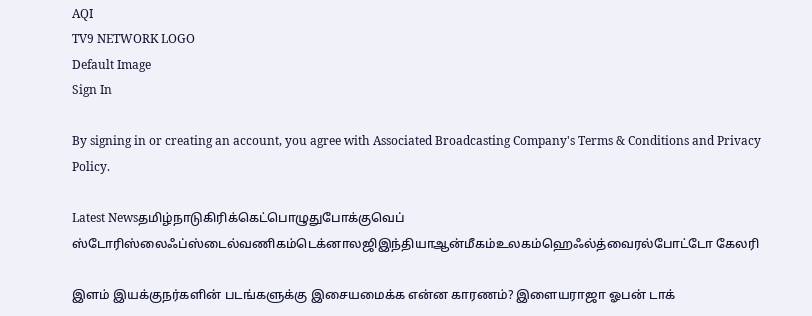AQI
TV9 NETWORK LOGO
Default Image
Sign In

By signing in or creating an account, you agree with Associated Broadcasting Company's Terms & Conditions and Privacy Policy.

Latest Newsதமிழ்நாடுகிரிக்கெட்பொழுதுபோக்குவெப் ஸ்டோரிஸ்லைஃப்ஸ்டைல்வணிகம்டெக்னாலஜிஇந்தியாஆன்மீகம்உலகம்ஹெஃல்த்வைரல்போட்டோ கேலரி

இளம் இயக்குநர்களின் படங்களுக்கு இசையமைக்க என்ன காரணம்? இளையராஜா ஓபன் டாக்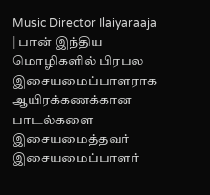Music Director Ilaiyaraaja | பான் இந்திய மொழிகளில் பிரபல இசையமைப்பாளராக ஆயிரக்கணக்கான பாடல்களை இசையமைத்தவர் இசையமைப்பாளர்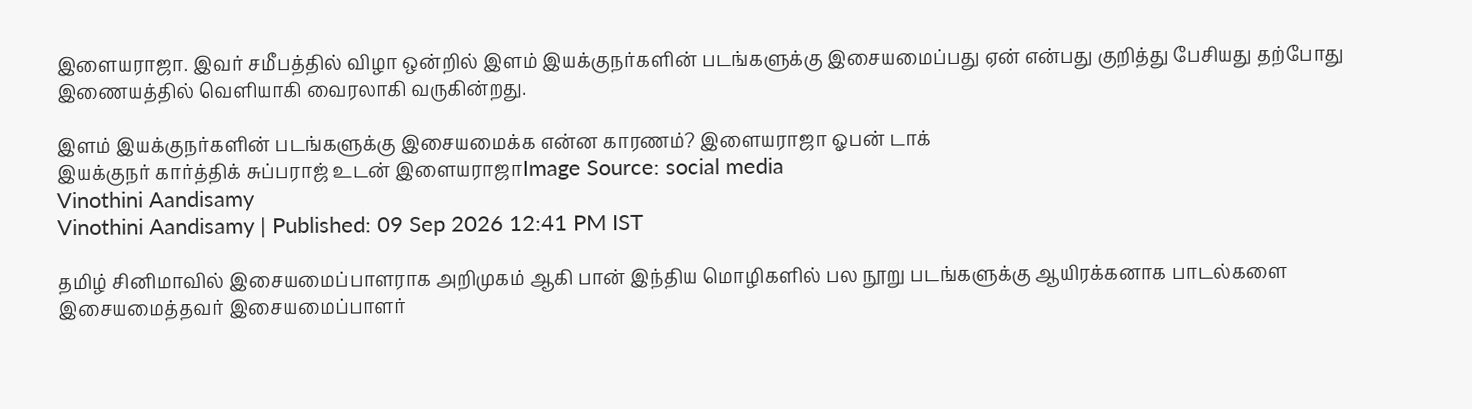இளையராஜா. இவர் சமீபத்தில் விழா ஒன்றில் இளம் இயக்குநர்களின் படங்களுக்கு இசையமைப்பது ஏன் என்பது குறித்து பேசியது தற்போது இணையத்தில் வெளியாகி வைரலாகி வருகின்றது.

இளம் இயக்குநர்களின் படங்களுக்கு இசையமைக்க என்ன காரணம்? இளையராஜா ஓபன் டாக்
இயக்குநர் கார்த்திக் சுப்பராஜ் உடன் இளையராஜாImage Source: social media
Vinothini Aandisamy
Vinothini Aandisamy | Published: 09 Sep 2026 12:41 PM IST

தமிழ் சினிமாவில் இசையமைப்பாளராக அறிமுகம் ஆகி பான் இந்திய மொழிகளில் பல நூறு படங்களுக்கு ஆயிரக்கனாக பாடல்களை இசையமைத்தவர் இசையமைப்பாளர்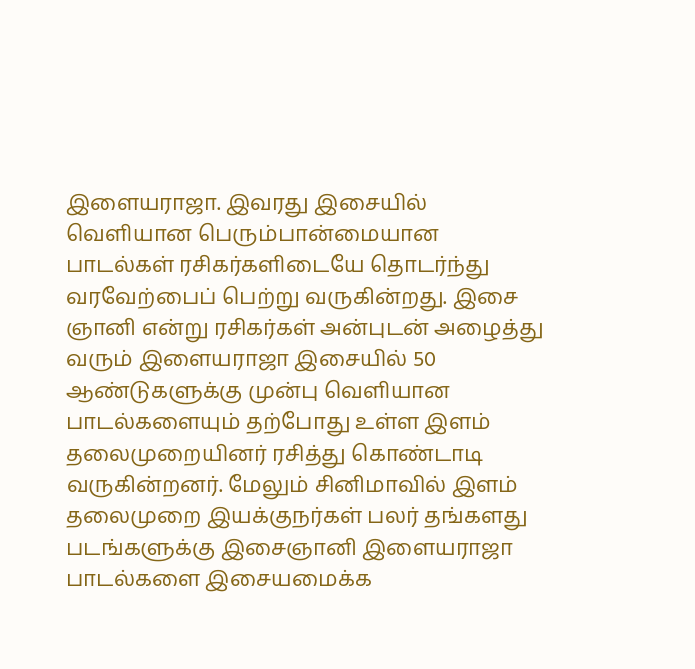இளையராஜா. இவரது இசையில் வெளியான பெரும்பான்மையான பாடல்கள் ரசிகர்களிடையே தொடர்ந்து வரவேற்பைப் பெற்று வருகின்றது. இசை ஞானி என்று ரசிகர்கள் அன்புடன் அழைத்து வரும் இளையராஜா இசையில் 50 ஆண்டுகளுக்கு முன்பு வெளியான பாடல்களையும் தற்போது உள்ள இளம் தலைமுறையினர் ரசித்து கொண்டாடி வருகின்றனர். மேலும் சினிமாவில் இளம் தலைமுறை இயக்குநர்கள் பலர் தங்களது படங்களுக்கு இசைஞானி இளையராஜா பாடல்களை இசையமைக்க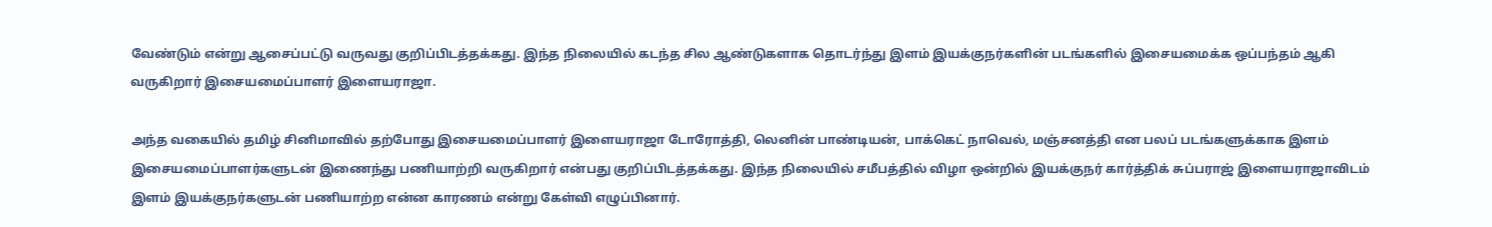வேண்டும் என்று ஆசைப்பட்டு வருவது குறிப்பிடத்தக்கது. இந்த நிலையில் கடந்த சில ஆண்டுகளாக தொடர்ந்து இளம் இயக்குநர்களின் படங்களில் இசையமைக்க ஒப்பந்தம் ஆகி வருகிறார் இசையமைப்பாளர் இளையராஜா.

அந்த வகையில் தமிழ் சினிமாவில் தற்போது இசையமைப்பாளர் இளையராஜா டோரோத்தி, லெனின் பாண்டியன், பாக்கெட் நாவெல், மஞ்சனத்தி என பலப் படங்களுக்காக இளம் இசையமைப்பாளர்களுடன் இணைந்து பணியாற்றி வருகிறார் என்பது குறிப்பிடத்தக்கது. இந்த நிலையில் சமீபத்தில் விழா ஒன்றில் இயக்குநர் கார்த்திக் சுப்பராஜ் இளையராஜாவிடம் இளம் இயக்குநர்களுடன் பணியாற்ற என்ன காரணம் என்று கேள்வி எழுப்பினார்.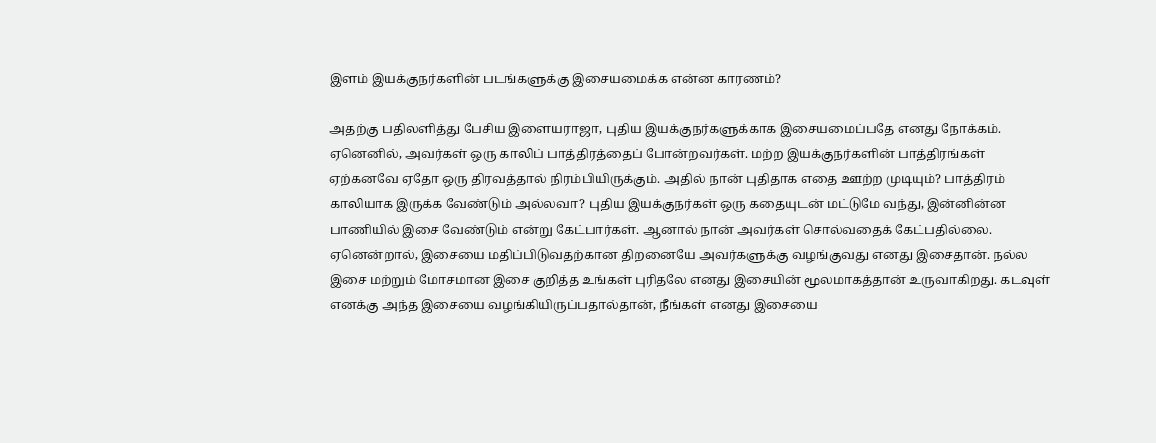இளம் இயக்குநர்களின் படங்களுக்கு இசையமைக்க என்ன காரணம்?

அதற்கு பதிலளித்து பேசிய இளையராஜா, புதிய இயக்குநர்களுக்காக இசையமைப்பதே எனது நோக்கம். ஏனெனில், அவர்கள் ஒரு காலிப் பாத்திரத்தைப் போன்றவர்கள். மற்ற இயக்குநர்களின் பாத்திரங்கள் ஏற்கனவே ஏதோ ஒரு திரவத்தால் நிரம்பியிருக்கும். அதில் நான் புதிதாக எதை ஊற்ற முடியும்? பாத்திரம் காலியாக இருக்க வேண்டும் அல்லவா? புதிய இயக்குநர்கள் ஒரு கதையுடன் மட்டுமே வந்து, இன்னின்ன பாணியில் இசை வேண்டும் என்று கேட்பார்கள். ஆனால் நான் அவர்கள் சொல்வதைக் கேட்பதில்லை. ஏனென்றால், இசையை மதிப்பிடுவதற்கான திறனையே அவர்களுக்கு வழங்குவது எனது இசைதான். நல்ல இசை மற்றும் மோசமான இசை குறித்த உங்கள் புரிதலே எனது இசையின் மூலமாகத்தான் உருவாகிறது. கடவுள் எனக்கு அந்த இசையை வழங்கியிருப்பதால்தான், நீங்கள் எனது இசையை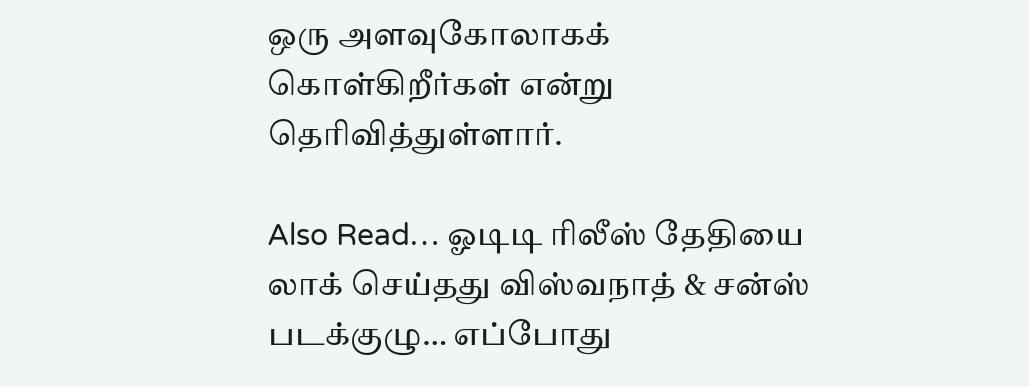ஒரு அளவுகோலாகக் கொள்கிறீர்கள் என்று தெரிவித்துள்ளார்.

Also Read… ஓடிடி ரிலீஸ் தேதியை லாக் செய்தது விஸ்வநாத் & சன்ஸ் படக்குழு… எப்போது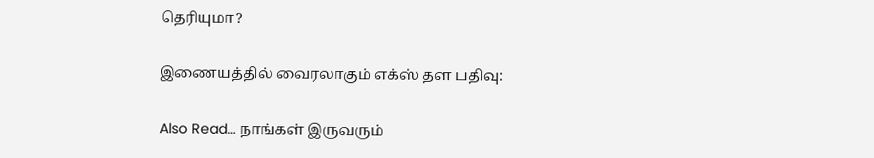தெரியுமா?

இணையத்தில் வைரலாகும் எக்ஸ் தள பதிவு:

Also Read… நாங்கள் இருவரும்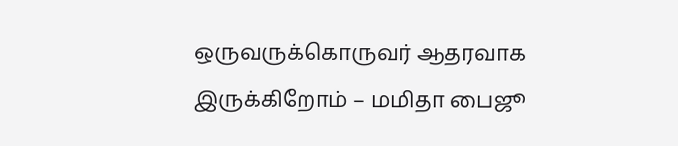ஒருவருக்கொருவர் ஆதரவாக இருக்கிறோம் – மமிதா பைஜூ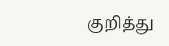குறித்து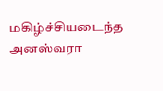மகிழ்ச்சியடைந்த அனஸ்வரா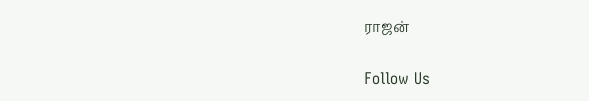ராஜன்

Follow Us